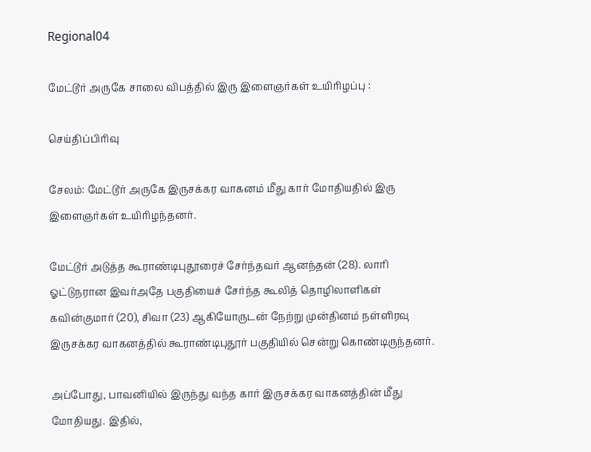Regional04

மேட்டூர் அருகே சாலை விபத்தில் இரு இளைஞர்கள் உயிரிழப்பு :

செய்திப்பிரிவு

சேலம்: மேட்டூர் அருகே இருசக்கர வாகனம் மீது கார் மோதியதில் இரு இளைஞர்கள் உயிரிழந்தனர்.

மேட்டூர் அடுத்த கூராண்டிபுதூரைச் சேர்ந்தவர் ஆனந்தன் (28). லாரி ஓட்டுநரான இவர்அதே பகுதியைச் சேர்ந்த கூலித் தொழிலாளிகள் கவின்குமார் (20), சிவா (23) ஆகியோருடன் நேற்று முன்தினம் நள்ளிரவு இருசக்கர வாகனத்தில் கூராண்டிபுதூர் பகுதியில் சென்று கொண்டிருந்தனர்.

அப்போது, பாவனியில் இருந்து வந்த கார் இருசக்கர வாகனத்தின் மீது மோதியது. இதில்,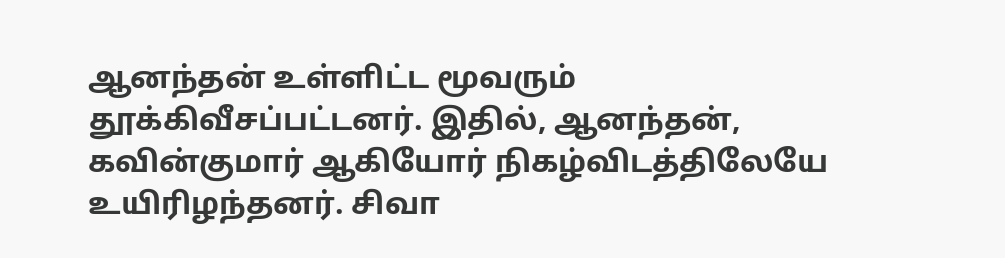ஆனந்தன் உள்ளிட்ட மூவரும் தூக்கிவீசப்பட்டனர். இதில், ஆனந்தன், கவின்குமார் ஆகியோர் நிகழ்விடத்திலேயே உயிரிழந்தனர். சிவா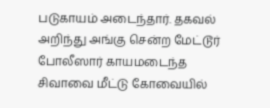படுகாயம் அடைந்தார். தகவல் அறிந்து அங்கு சென்ற மேட்டூர் போலீஸார் காயமடைந்த சிவாவை மீட்டு கோவையில்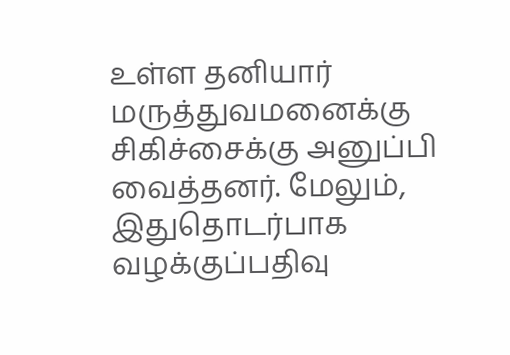உள்ள தனியார் மருத்துவமனைக்கு சிகிச்சைக்கு அனுப்பி வைத்தனர். மேலும், இதுதொடர்பாக வழக்குப்பதிவு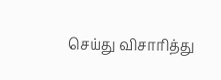செய்து விசாரித்து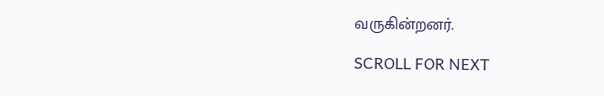வருகின்றனர்.

SCROLL FOR NEXT